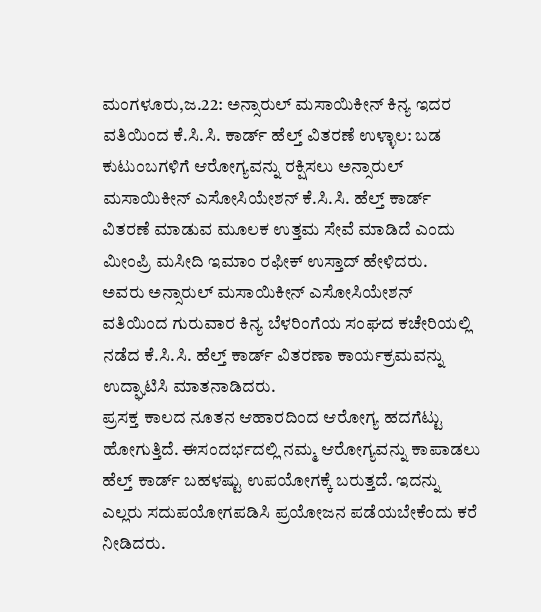ಮಂಗಳೂರು,ಜ.22: ಅನ್ಸಾರುಲ್ ಮಸಾಯಿಕೀನ್ ಕಿನ್ಯ ಇದರ ವತಿಯಿಂದ ಕೆ.ಸಿ.ಸಿ. ಕಾರ್ಡ್ ಹೆಲ್ತ್ ವಿತರಣೆ ಉಳ್ಳಾಲ: ಬಡ ಕುಟುಂಬಗಳಿಗೆ ಆರೋಗ್ಯವನ್ನು ರಕ್ಷಿಸಲು ಅನ್ಸಾರುಲ್ ಮಸಾಯಿಕೀನ್ ಎಸೋಸಿಯೇಶನ್ ಕೆ.ಸಿ.ಸಿ. ಹೆಲ್ತ್ ಕಾರ್ಡ್ ವಿತರಣೆ ಮಾಡುವ ಮೂಲಕ ಉತ್ತಮ ಸೇವೆ ಮಾಡಿದೆ ಎಂದು ಮೀಂಪ್ರಿ ಮಸೀದಿ ಇಮಾಂ ರಫೀಕ್ ಉಸ್ತಾದ್ ಹೇಳಿದರು.
ಅವರು ಅನ್ಸಾರುಲ್ ಮಸಾಯಿಕೀನ್ ಎಸೋಸಿಯೇಶನ್ ವತಿಯಿಂದ ಗುರುವಾರ ಕಿನ್ಯ ಬೆಳರಿಂಗೆಯ ಸಂಘದ ಕಚೇರಿಯಲ್ಲಿ ನಡೆದ ಕೆ.ಸಿ.ಸಿ. ಹೆಲ್ತ್ ಕಾರ್ಡ್ ವಿತರಣಾ ಕಾರ್ಯಕ್ರಮವನ್ನು ಉದ್ಘಾಟಿಸಿ ಮಾತನಾಡಿದರು.
ಪ್ರಸಕ್ತ ಕಾಲದ ನೂತನ ಆಹಾರದಿಂದ ಆರೋಗ್ಯ ಹದಗೆಟ್ಟು ಹೋಗುತ್ತಿದೆ. ಈಸಂದರ್ಭದಲ್ಲಿ ನಮ್ಮ ಆರೋಗ್ಯವನ್ನು ಕಾಪಾಡಲು ಹೆಲ್ತ್ ಕಾರ್ಡ್ ಬಹಳಷ್ಟು ಉಪಯೋಗಕ್ಕೆ ಬರುತ್ತದೆ. ಇದನ್ನು ಎಲ್ಲರು ಸದುಪಯೋಗಪಡಿಸಿ ಪ್ರಯೋಜನ ಪಡೆಯಬೇಕೆಂದು ಕರೆ ನೀಡಿದರು.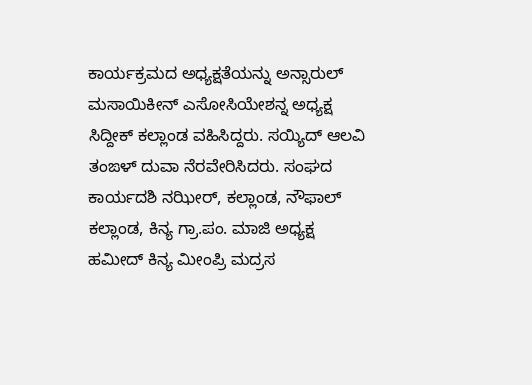ಕಾರ್ಯಕ್ರಮದ ಅಧ್ಯಕ್ಷತೆಯನ್ನು ಅನ್ಸಾರುಲ್ ಮಸಾಯಿಕೀನ್ ಎಸೋಸಿಯೇಶನ್ನ ಅಧ್ಯಕ್ಷ ಸಿದ್ದೀಕ್ ಕಲ್ಲಾಂಡ ವಹಿಸಿದ್ದರು. ಸಯ್ಯಿದ್ ಆಲವಿ ತಂಙಳ್ ದುವಾ ನೆರವೇರಿಸಿದರು. ಸಂಘದ ಕಾರ್ಯದಶಿ ನಝೀರ್, ಕಲ್ಲಾಂಡ, ನೌಫಾಲ್ ಕಲ್ಲಾಂಡ, ಕಿನ್ಯ ಗ್ರಾ.ಪಂ. ಮಾಜಿ ಅಧ್ಯಕ್ಷ ಹಮೀದ್ ಕಿನ್ಯ ಮೀಂಪ್ರಿ ಮದ್ರಸ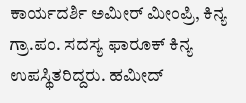ಕಾರ್ಯದರ್ಶಿ ಅಮೀರ್ ಮೀಂಪ್ರಿ, ಕಿನ್ಯ ಗ್ರಾ.ಪಂ. ಸದಸ್ಯ ಫಾರೂಕ್ ಕಿನ್ಯ ಉಪಸ್ಥಿತರಿದ್ದರು. ಹಮೀದ್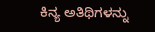ಕಿನ್ಯ ಅತಿಥಿಗಳನ್ನು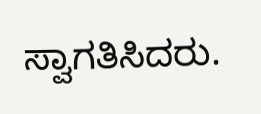ಸ್ವಾಗತಿಸಿದರು.